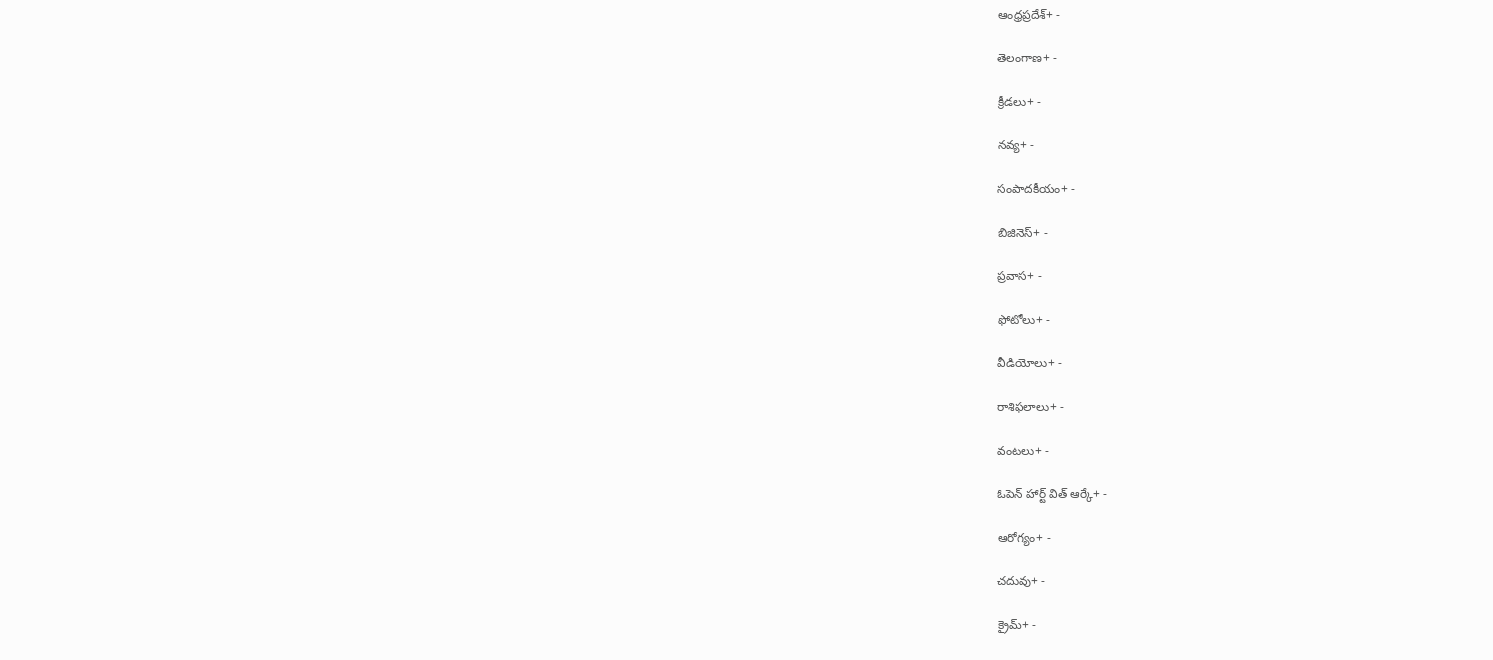ఆంధ్రప్రదేశ్+ -

తెలంగాణ+ -

క్రీడలు+ -

నవ్య+ -

సంపాదకీయం+ -

బిజినెస్+ -

ప్రవాస+ -

ఫోటోలు+ -

వీడియోలు+ -

రాశిఫలాలు+ -

వంటలు+ -

ఓపెన్ హార్ట్ విత్ ఆర్కే+ -

ఆరోగ్యం+ -

చదువు+ -

క్రైమ్+ -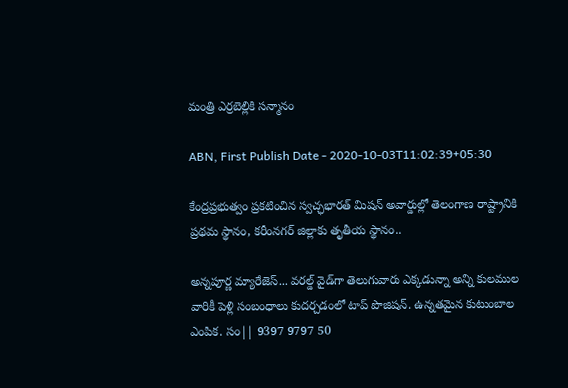మంత్రి ఎర్రబెల్లికి సన్మానం

ABN, First Publish Date - 2020-10-03T11:02:39+05:30

కేంద్రప్రభుత్వం ప్రకటించిన స్వచ్ఛభారత్‌ మిషన్‌ అవార్డుల్లో తెలంగాణ రాష్ట్రానికి ప్రథమ స్థానం, కరీంనగర్‌ జిల్లాకు తృతీయ స్థానం..

అన్నపూర్ణ మ్యారేజెస్... వరల్డ్ వైడ్‌గా తెలుగువారు ఎక్కడున్నా అన్ని కులముల వారికీ పెళ్లి సంబంధాలు కుదర్చడంలో టాప్ పొజిషన్. ఉన్నతమైన కుటుంబాల ఎంపిక. సం|| 9397 9797 50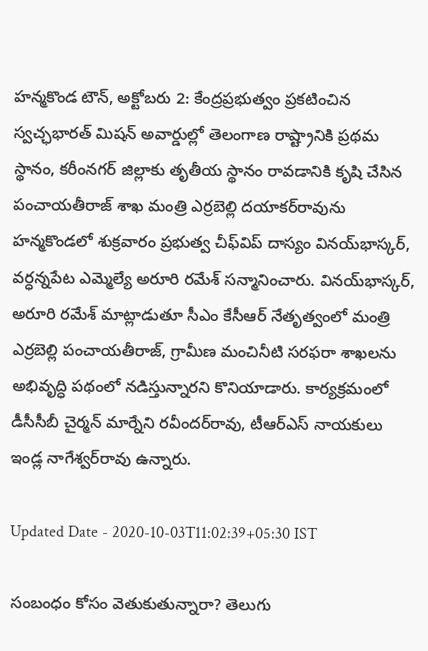హన్మకొండ టౌన్‌, అక్టోబరు 2: కేంద్రప్రభుత్వం ప్రకటించిన స్వచ్ఛభారత్‌ మిషన్‌ అవార్డుల్లో తెలంగాణ రాష్ట్రానికి ప్రథమ స్థానం, కరీంనగర్‌ జిల్లాకు తృతీయ స్థానం రావడానికి కృషి చేసిన పంచాయతీరాజ్‌ శాఖ మంత్రి ఎర్రబెల్లి దయాకర్‌రావును  హన్మకొండలో శుక్రవారం ప్రభుత్వ చీఫ్‌విప్‌ దాస్యం వినయ్‌భాస్కర్‌, వర్ధన్నపేట ఎమ్మెల్యే అరూరి రమేశ్‌ సన్మానించారు. వినయ్‌భాస్కర్‌, అరూరి రమేశ్‌ మాట్లాడుతూ సీఎం కేసీఆర్‌ నేతృత్వంలో మంత్రి ఎర్రబెల్లి పంచాయతీరాజ్‌, గ్రామీణ మంచినీటి సరఫరా శాఖలను అభివృద్ధి పథంలో నడిస్తున్నారని కొనియాడారు. కార్యక్రమంలో డీసీసీబీ చైర్మన్‌ మార్నేని రవీందర్‌రావు, టీఆర్‌ఎస్‌ నాయకులు ఇండ్ల నాగేశ్వర్‌రావు ఉన్నారు.

Updated Date - 2020-10-03T11:02:39+05:30 IST

సంబంధం కోసం వెతుకుతున్నారా? తెలుగు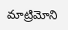మాట్రిమోని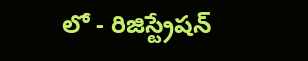లో - రిజిస్ట్రేషన్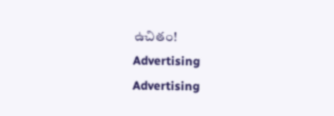ఉచితం!
Advertising
Advertising